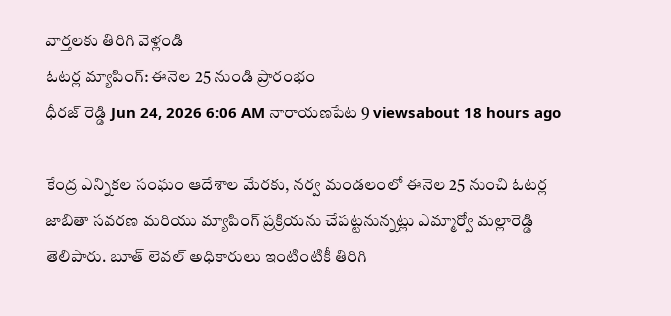వార్తలకు తిరిగి వెళ్లండి
ఓటర్ల మ్యాపింగ్: ఈనెల 25 నుండి ప్రారంభం
ధీరజ్ రెడ్డి Jun 24, 2026 6:06 AM నారాయణపేట 9 viewsabout 18 hours ago

కేంద్ర ఎన్నికల సంఘం ఆదేశాల మేరకు, నర్వ మండలంలో ఈనెల 25 నుంచి ఓటర్ల జాబితా సవరణ మరియు మ్యాపింగ్ ప్రక్రియను చేపట్టనున్నట్లు ఎమ్మార్వో మల్లారెడ్డి తెలిపారు. బూత్ లెవల్ అధికారులు ఇంటింటికీ తిరిగి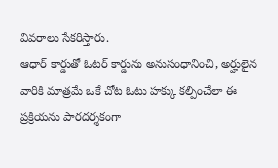వివరాలు సేకరిస్తారు.
ఆధార్ కార్డుతో ఓటర్ కార్డును అనుసంధానించి, అర్హులైన వారికి మాత్రమే ఒకే చోట ఓటు హక్కు కల్పించేలా ఈ ప్రక్రియను పారదర్శకంగా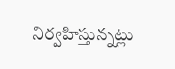నిర్వహిస్తున్నట్లు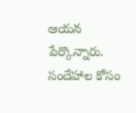ఆయన పేర్కొన్నారు. సందేహాల కోసం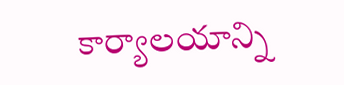కార్యాలయాన్ని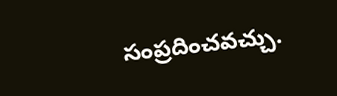సంప్రదించవచ్చు.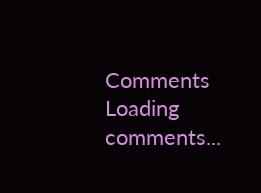Comments
Loading comments...